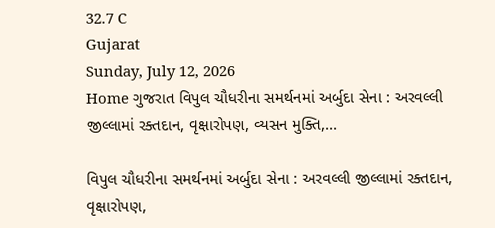32.7 C
Gujarat
Sunday, July 12, 2026
Home ગુજરાત વિપુલ ચૌધરીના સમર્થનમાં અર્બુદા સેના : અરવલ્લી જીલ્લામાં રક્તદાન, વૃક્ષારોપણ, વ્યસન મુક્તિ,...

વિપુલ ચૌધરીના સમર્થનમાં અર્બુદા સેના : અરવલ્લી જીલ્લામાં રક્તદાન, વૃક્ષારોપણ,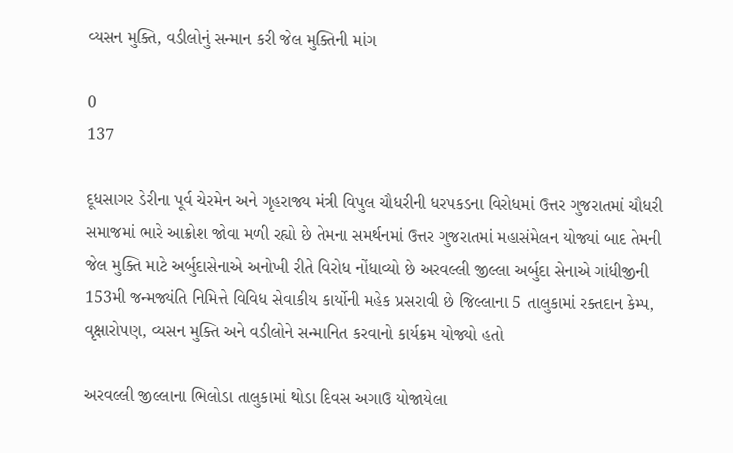વ્યસન મુક્તિ, વડીલોનું સન્માન કરી જેલ મુક્તિની માંગ

0
137

દૂધસાગર ડેરીના પૂર્વ ચેરમેન અને ગૃહરાજ્ય મંત્રી વિપુલ ચૌધરીની ધરપકડના વિરોધમાં ઉત્તર ગુજરાતમાં ચૌધરી સમાજમાં ભારે આક્રોશ જોવા મળી રહ્યો છે તેમના સમર્થનમાં ઉત્તર ગુજરાતમાં મહાસંમેલન યોજ્યાં બાદ તેમની જેલ મુક્તિ માટે અર્બુદાસેનાએ અનોખી રીતે વિરોધ નોંધાવ્યો છે અરવલ્લી જીલ્લા અર્બુદા સેનાએ ગાંધીજીની 153મી જન્મજ્યંતિ નિમિત્તે વિવિધ સેવાકીય કાર્યોની મહેક પ્રસરાવી છે જિલ્લાના 5 તાલુકામાં રક્તદાન કેમ્પ, વૃક્ષારોપણ, વ્યસન મુક્તિ અને વડીલોને સન્માનિત કરવાનો કાર્યક્રમ યોજ્યો હતો

અરવલ્લી જીલ્લાના ભિલોડા તાલુકામાં થોડા દિવસ અગાઉ યોજાયેલા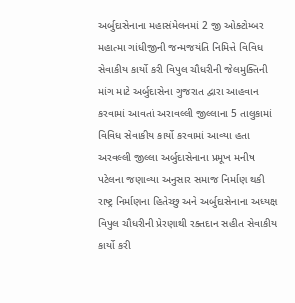અર્બુદાસેનાના મહાસંમેલનમાં 2 જી ઓક્ટોમ્બર મહાત્મા ગાંધીજીની જન્મજયંતિ નિમિત્તે વિવિધ સેવાકીય કાર્યો કરી વિપુલ ચૌધરીની જેલમુક્તિની માંગ માટે અર્બુદાસેના ગુજરાત દ્વારા આહવાન કરવામાં આવતાં અરાવલ્લી જીલ્લાના 5 તાલુકામાં વિવિધ સેવાકીય કાર્યો કરવામાં આવ્યા હતા
અરવલ્લી જીલ્લા અર્બુદાસેનાના પ્રમૂખ મનીષ પટેલના જણાવ્યા અનુસાર સમાજ નિર્માણ થકી રાષ્ટ્ર નિર્માણના હિતેચ્છુ અને અર્બુદાસેનાના અધ્યક્ષ વિપુલ ચૌધરીની પ્રેરણાથી રક્તદાન સહીત સેવાકીય કાર્યો કરી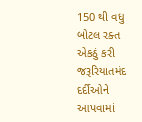150 થી વધુ બોટલ રક્ત એકઠું કરી જરૂરિયાતમંદ દર્દીઓને આપવામાં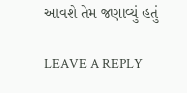આવશે તેમ જણાવ્યું હતું

LEAVE A REPLY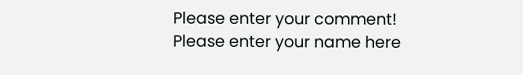Please enter your comment!
Please enter your name here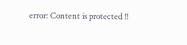error: Content is protected !!